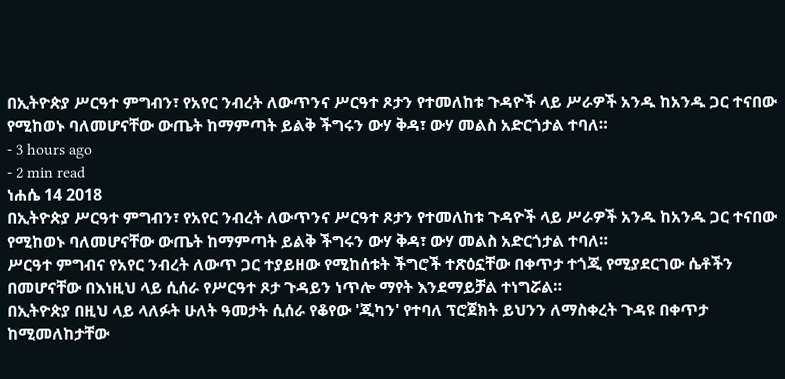በኢትዮጵያ ሥርዓተ ምግብን፣ የአየር ንብረት ለውጥንና ሥርዓተ ጾታን የተመለከቱ ጉዳዮች ላይ ሥራዎች አንዱ ከአንዱ ጋር ተናበው የሚከወኑ ባለመሆናቸው ውጤት ከማምጣት ይልቅ ችግሩን ውሃ ቅዳ፣ ውሃ መልስ አድርጎታል ተባለ።
- 3 hours ago
- 2 min read
ነሐሴ 14 2018
በኢትዮጵያ ሥርዓተ ምግብን፣ የአየር ንብረት ለውጥንና ሥርዓተ ጾታን የተመለከቱ ጉዳዮች ላይ ሥራዎች አንዱ ከአንዱ ጋር ተናበው የሚከወኑ ባለመሆናቸው ውጤት ከማምጣት ይልቅ ችግሩን ውሃ ቅዳ፣ ውሃ መልስ አድርጎታል ተባለ።
ሥርዓተ ምግብና የአየር ንብረት ለውጥ ጋር ተያይዘው የሚከሰቱት ችግሮች ተጽዕኗቸው በቀጥታ ተጎጂ የሚያደርገው ሴቶችን በመሆናቸው በእነዚህ ላይ ሲሰራ የሥርዓተ ጾታ ጉዳይን ነጥሎ ማየት እንደማይቻል ተነግሯል።
በኢትዮጵያ በዚህ ላይ ላለፉት ሁለት ዓመታት ሲሰራ የቆየው 'ጂካን' የተባለ ፕሮጀክት ይህንን ለማስቀረት ጉዳዩ በቀጥታ ከሚመለከታቸው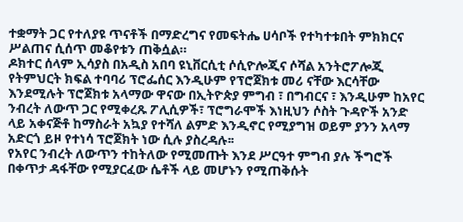ተቋማት ጋር የተለያዩ ጥናቶች በማድረግና የመፍትሔ ሀሳቦች የተካተቱበት ምክክርና ሥልጠና ሲሰጥ መቆየቱን ጠቅሷል።
ዶክተር ሰላም ኢሳያስ በአዲስ አበባ ዩኒቨርሲቲ ሶሲዮሎጂና ሶሻል አንትሮፖሎጂ የትምህርት ክፍል ተባባሪ ፕሮፌሰር እንዲሁም የፕሮጀክቱ መሪ ናቸው እርሳቸው እንደሚሉት ፕሮጀክቱ አላማው ዋናው በኢትዮጵያ ምግብ ፣ በግብርና ፣ እንዲሁም ከአየር ንብረት ለውጥ ጋር የሚቀረጹ ፖሊሲዎች፣ ፕሮግራሞች እነዚህን ሶስት ጉዳዮች አንድ ላይ አቀናጅቶ ከማስራት አኳያ የተሻለ ልምድ እንዲኖር የሚያግዝ ወይም ያንን አላማ አድርጎ ይዞ የተነሳ ፕሮጀክት ነው ሲሉ ያስረዳሉ፡፡
የአየር ንብረት ለውጥን ተከትለው የሚመጡት እንደ ሥርዓተ ምግብ ያሉ ችግሮች በቀጥታ ዳፋቸው የሚያርፈው ሴቶች ላይ መሆኑን የሚጠቅሱት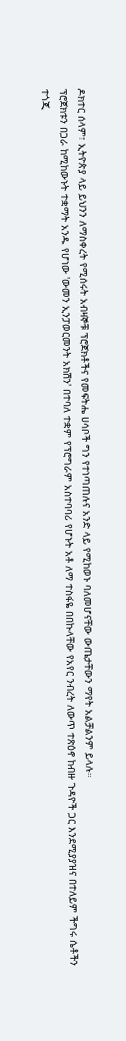ዶክተር ሰላም፣ ኢትዮጵያ ላይ ይህንን ለማስቀረት የሚሰሩት አብዛኞቹ ፕሮጀክቶችና የመፍትሔ ሀሳቦች ግን የተነጣጠሉና አንድ ላይ የሚከወኑ ባለመሆናቸው ውጤታቸውን ማየት አልቻልንም ይላሉ።
ፕሮጀክቱን በጋራ ከሚከውኑት ተቋማት አንዱ የሆነው 'ውመን ኢንፓወርመንት አክሽን' በተባለ ተቋም የፕሮግራም አስተባባሪ የሆኑት አቶ ለማ ተስፋዬ በበኩላቸው የአየር ንብረት ለውጥ ተጽዕኖ ከብዙ ጉዳዮች ጋር እንደሚያያዝና በተለይም ችግሩ ሴቶችን ተጎጂ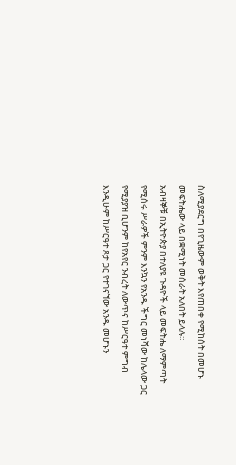ስለሚያደርግ በየጊዜውም ወቅት እየጠበቀ የሚከሰት በመሆኑ መፍትሔው ላይ በቋሚነት መሰራት አለበት ይላሉ።
አብዛኞቹ በኢትዮጵያ በተለያዩ ጉዳዮች ላይ መፍትሔ ለማምጣት የሚሰሩ ሥራዎች ምንም እንኳን የአንዱ ችግር መነሻው ከሌላው ጋር የሚያያዝ ቢሆንም ከየአየር ንብረት ለውጥና ከሥርዓተ ምግብ እንዲሁም ከሥርዓተ ጾታ ጋር የተገናኘው አንዱ መሆኑን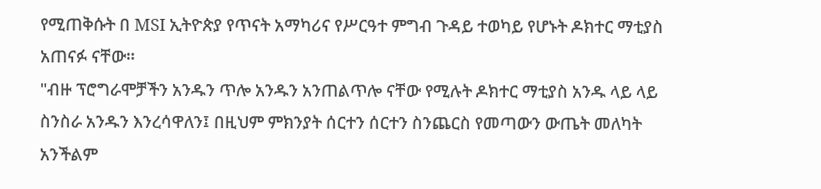የሚጠቅሱት በ MSI ኢትዮጵያ የጥናት አማካሪና የሥርዓተ ምግብ ጉዳይ ተወካይ የሆኑት ዶክተር ማቲያስ አጠናፉ ናቸው።
"ብዙ ፕሮግራሞቻችን አንዱን ጥሎ አንዱን አንጠልጥሎ ናቸው የሚሉት ዶክተር ማቲያስ አንዱ ላይ ላይ ስንስራ አንዱን እንረሳዋለን፤ በዚህም ምክንያት ሰርተን ሰርተን ስንጨርስ የመጣውን ውጤት መለካት አንችልም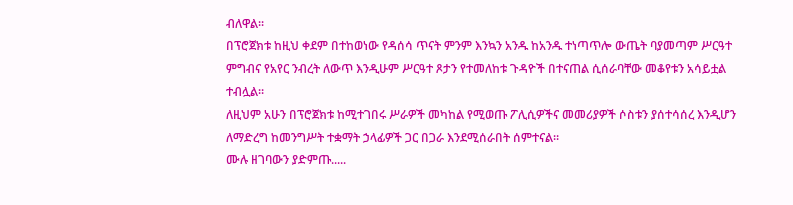ብለዋል፡፡
በፕሮጀክቱ ከዚህ ቀደም በተከወነው የዳሰሳ ጥናት ምንም እንኳን አንዱ ከአንዱ ተነጣጥሎ ውጤት ባያመጣም ሥርዓተ ምግብና የአየር ንብረት ለውጥ እንዲሁም ሥርዓተ ጾታን የተመለከቱ ጉዳዮች በተናጠል ሲሰራባቸው መቆየቱን አሳይቷል ተብሏል።
ለዚህም አሁን በፕሮጀክቱ ከሚተገበሩ ሥራዎች መካከል የሚወጡ ፖሊሲዎችና መመሪያዎች ሶስቱን ያሰተሳሰረ እንዲሆን ለማድረግ ከመንግሥት ተቋማት ኃላፊዎች ጋር በጋራ እንደሚሰራበት ሰምተናል።
ሙሉ ዘገባውን ያድምጡ.....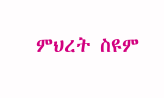ምህረት ስዩም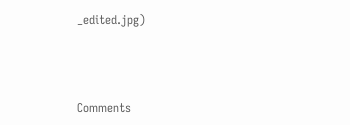_edited.jpg)



Comments